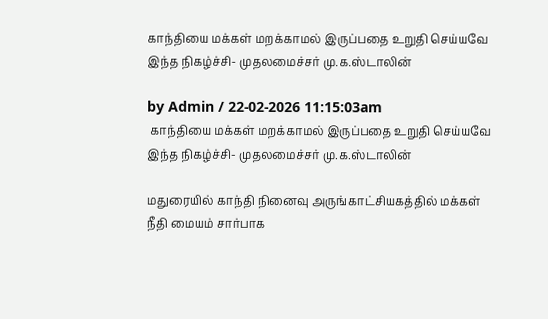காந்தியை மக்கள் மறக்காமல் இருப்பதை உறுதி செய்யவே இந்த நிகழ்ச்சி- முதலமைச்சர் மு.க.ஸ்டாலின்

by Admin / 22-02-2026 11:15:03am
 காந்தியை மக்கள் மறக்காமல் இருப்பதை உறுதி செய்யவே இந்த நிகழ்ச்சி- முதலமைச்சர் மு.க.ஸ்டாலின்

மதுரையில் காந்தி நினைவு அருங்காட்சியகத்தில் மக்கள் நீதி மையம் சார்பாக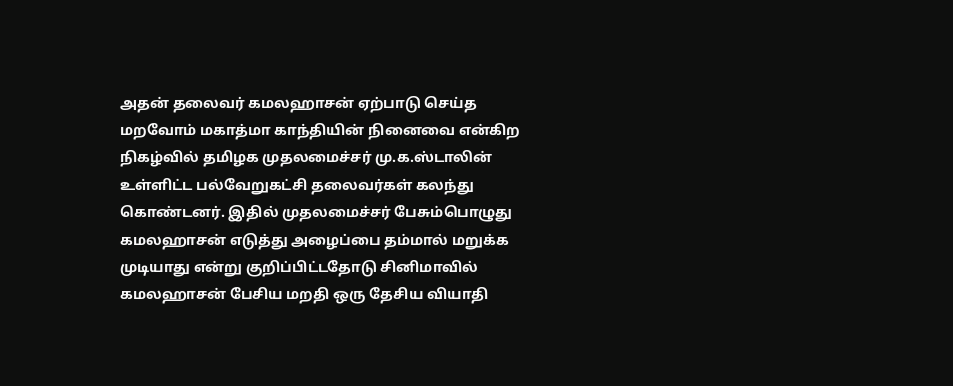அதன் தலைவர் கமலஹாசன் ஏற்பாடு செய்த மறவோம் மகாத்மா காந்தியின் நினைவை என்கிற நிகழ்வில் தமிழக முதலமைச்சர் மு.க.ஸ்டாலின்  உள்ளிட்ட பல்வேறுகட்சி தலைவர்கள் கலந்து கொண்டனர். இதில் முதலமைச்சர் பேசும்பொழுது கமலஹாசன் எடுத்து அழைப்பை தம்மால் மறுக்க முடியாது என்று குறிப்பிட்டதோடு சினிமாவில் கமலஹாசன் பேசிய மறதி ஒரு தேசிய வியாதி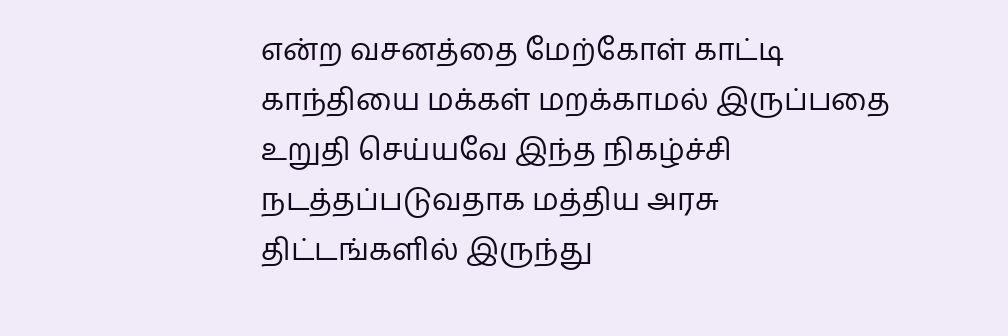என்ற வசனத்தை மேற்கோள் காட்டி காந்தியை மக்கள் மறக்காமல் இருப்பதை உறுதி செய்யவே இந்த நிகழ்ச்சி நடத்தப்படுவதாக மத்திய அரசு திட்டங்களில் இருந்து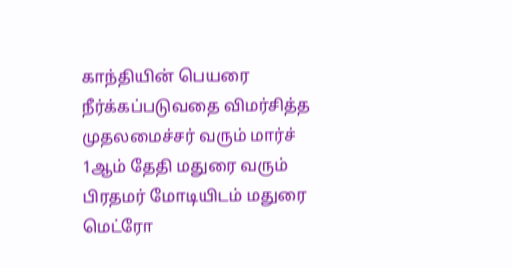காந்தியின் பெயரை நீர்க்கப்படுவதை விமர்சித்த முதலமைச்சர் வரும் மார்ச் 1ஆம் தேதி மதுரை வரும் பிரதமர் மோடியிடம் மதுரை மெட்ரோ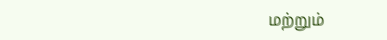மற்றும்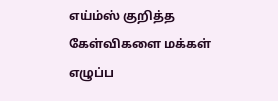எய்ம்ஸ் குறித்த கேள்விகளை மக்கள் எழுப்ப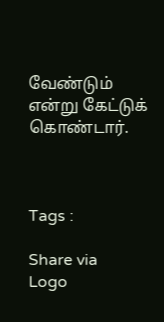வேண்டும் என்று கேட்டுக் கொண்டார்.



Tags :

Share via
Logo